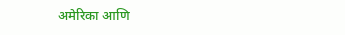अमेरिका आणि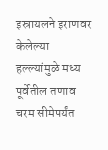इस्रायलने इराणवर केलेल्या हल्ल्यांमुळे मध्य पूर्वेतील तणाव चरम सीमेपर्यंत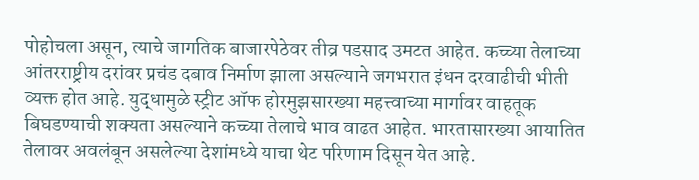पोहोचला असून, त्याचे जागतिक बाजारपेठेवर तीव्र पडसाद उमटत आहेत. कच्च्या तेलाच्या आंतरराष्ट्रीय दरांवर प्रचंड दबाव निर्माण झाला असल्याने जगभरात इंधन दरवाढीची भीती व्यक्त होत आहे. युद्धामुळे स्ट्रीट ऑफ होरमुझसारख्या महत्त्वाच्या मार्गावर वाहतूक बिघडण्याची शक्यता असल्याने कच्च्या तेलाचे भाव वाढत आहेत. भारतासारख्या आयातित तेलावर अवलंबून असलेल्या देशांमध्ये याचा थेट परिणाम दिसून येत आहे.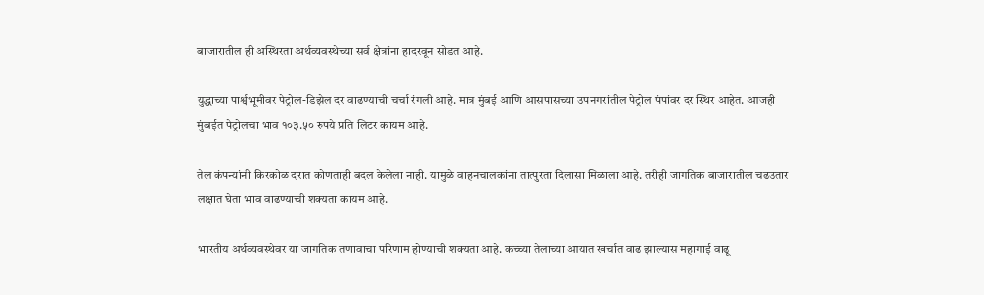बाजारातील ही अस्थिरता अर्थव्यवस्थेच्या सर्व क्षेत्रांना हादरवून सोडत आहे.

युद्धाच्या पार्श्वभूमीवर पेट्रोल-डिझेल दर वाढण्याची चर्चा रंगली आहे. मात्र मुंबई आणि आसपासच्या उपनगरांतील पेट्रोल पंपांवर दर स्थिर आहेत. आजही मुंबईत पेट्रोलचा भाव १०३.५० रुपये प्रति लिटर कायम आहे.

तेल कंपन्यांनी किरकोळ दरात कोणताही बदल केलेला नाही. यामुळे वाहनचालकांना तात्पुरता दिलासा मिळाला आहे. तरीही जागतिक बाजारातील चढउतार लक्षात घेता भाव वाढण्याची शक्यता कायम आहे.

भारतीय अर्थव्यवस्थेवर या जागतिक तणावाचा परिणाम होण्याची शक्यता आहे. कच्च्या तेलाच्या आयात खर्चात वाढ झाल्यास महागाई वाढू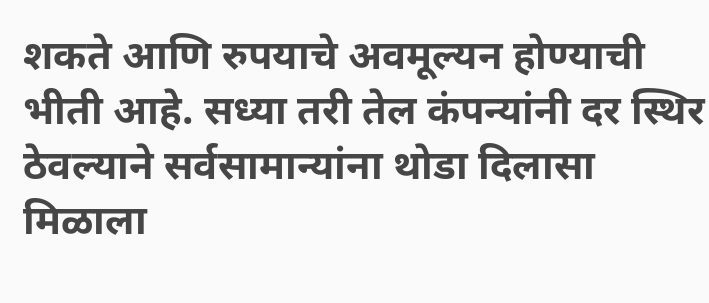शकते आणि रुपयाचे अवमूल्यन होण्याची भीती आहे. सध्या तरी तेल कंपन्यांनी दर स्थिर ठेवल्याने सर्वसामान्यांना थोडा दिलासा मिळाला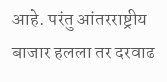आहे. परंतु आंतरराष्ट्रीय बाजार हलला तर दरवाढ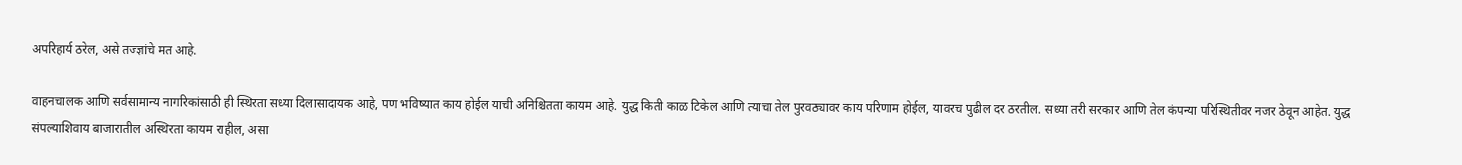अपरिहार्य ठरेल, असे तज्ज्ञांचे मत आहे.

वाहनचालक आणि सर्वसामान्य नागरिकांसाठी ही स्थिरता सध्या दिलासादायक आहे, पण भविष्यात काय होईल याची अनिश्चितता कायम आहे. युद्ध किती काळ टिकेल आणि त्याचा तेल पुरवठ्यावर काय परिणाम होईल, यावरच पुढील दर ठरतील. सध्या तरी सरकार आणि तेल कंपन्या परिस्थितीवर नजर ठेवून आहेत. युद्ध संपल्याशिवाय बाजारातील अस्थिरता कायम राहील, असा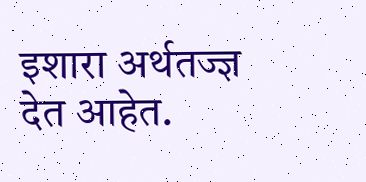इशारा अर्थतज्ज्ञ देत आहेत.